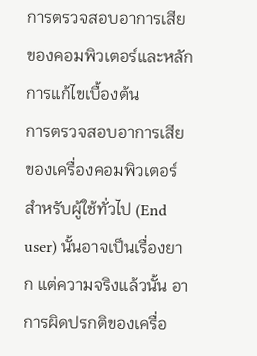การตรวจสอบอาการเสียของคอมพิวเตอร์และหลักการแก้ไขเบื้องต้น
การตรวจสอบอาการเสียของเครื่องคอมพิวเตอร์สำหรับผู้ใช้ทั่วไป (End user) นั้นอาจเป็นเรื่องยาก แต่ความจริงแล้วนั้น อาการผิดปรกติของเครื่อ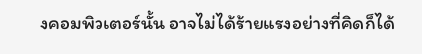งคอมพิวเตอร์นั้น อาจไม่ได้ร้ายแรงอย่างที่คิดก็ได้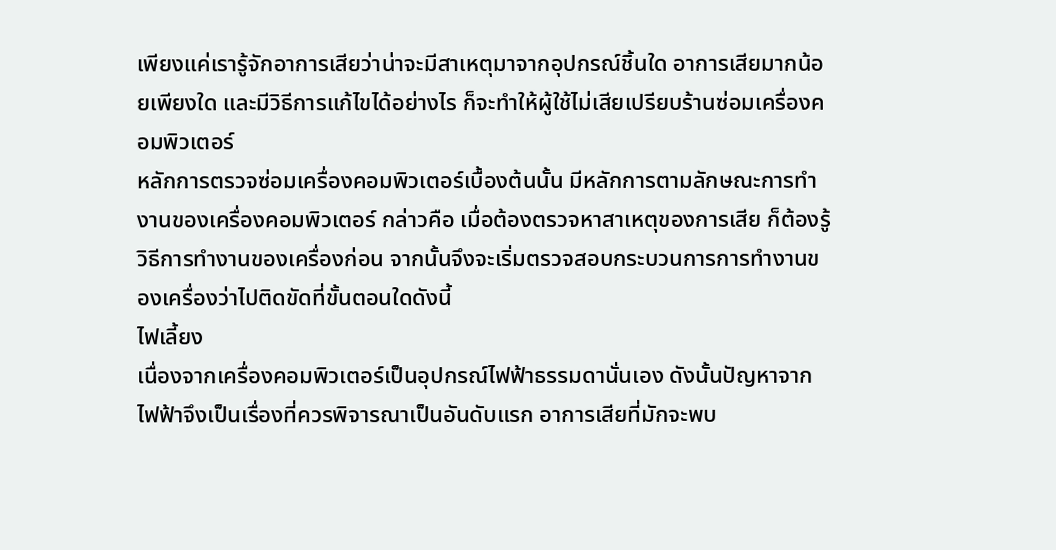เพียงแค่เรารู้จักอาการเสียว่าน่าจะมีสาเหตุมาจากอุปกรณ์ชิ้นใด อาการเสียมากน้อยเพียงใด และมีวิธีการแก้ไขได้อย่างไร ก็จะทำให้ผู้ใช้ไม่เสียเปรียบร้านซ่อมเครื่องคอมพิวเตอร์
หลักการตรวจซ่อมเครื่องคอมพิวเตอร์เบื้องต้นนั้น มีหลักการตามลักษณะการทำงานของเครื่องคอมพิวเตอร์ กล่าวคือ เมื่อต้องตรวจหาสาเหตุของการเสีย ก็ต้องรู้วิธีการทำงานของเครื่องก่อน จากนั้นจึงจะเริ่มตรวจสอบกระบวนการการทำงานของเครื่องว่าไปติดขัดที่ขั้นตอนใดดังนี้
ไฟเลี้ยง
เนื่องจากเครื่องคอมพิวเตอร์เป็นอุปกรณ์ไฟฟ้าธรรมดานั่นเอง ดังนั้นปัญหาจากไฟฟ้าจึงเป็นเรื่องที่ควรพิจารณาเป็นอันดับแรก อาการเสียที่มักจะพบ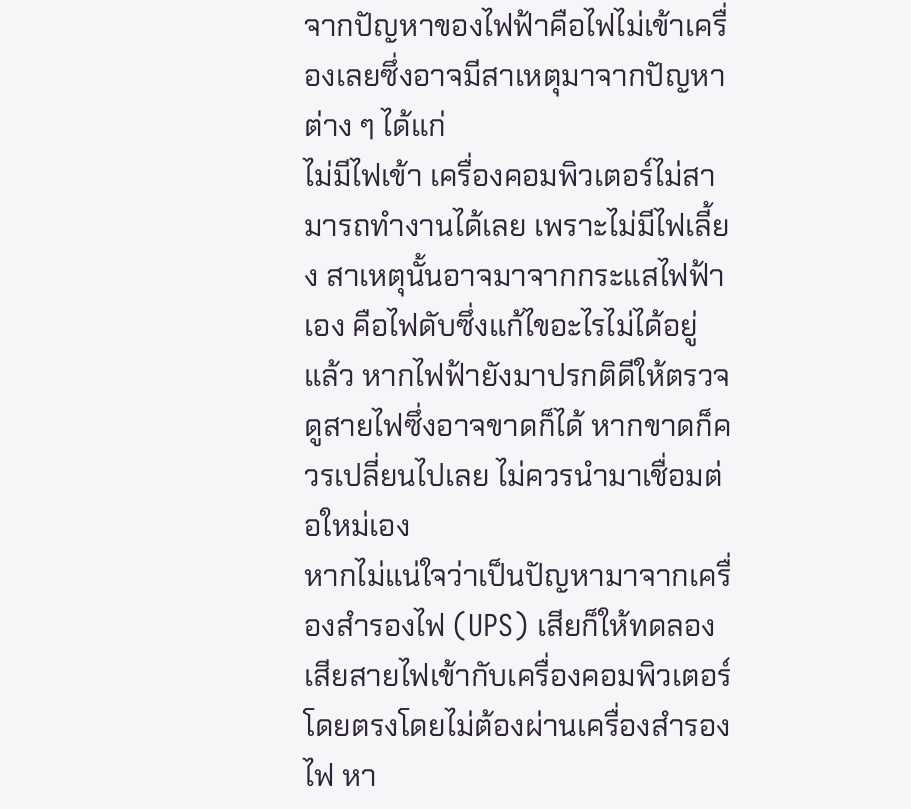จากปัญหาของไฟฟ้าคือไฟไม่เข้าเครื่องเลยซึ่งอาจมีสาเหตุมาจากปัญหาต่าง ๆ ได้แก่
ไม่มีไฟเข้า เครื่องคอมพิวเตอร์ไม่สามารถทำงานได้เลย เพราะไม่มีไฟเลี้ยง สาเหตุนั้นอาจมาจากกระแสไฟฟ้าเอง คือไฟดับซึ่งแก้ไขอะไรไม่ได้อยู่แล้ว หากไฟฟ้ายังมาปรกติดีให้ตรวจดูสายไฟซึ่งอาจขาดก็ได้ หากขาดก็ควรเปลี่ยนไปเลย ไม่ควรนำมาเชื่อมต่อใหม่เอง
หากไม่แน่ใจว่าเป็นปัญหามาจากเครื่องสำรองไฟ (UPS) เสียก็ให้ทดลองเสียสายไฟเข้ากับเครื่องคอมพิวเตอร์โดยตรงโดยไม่ต้องผ่านเครื่องสำรองไฟ หา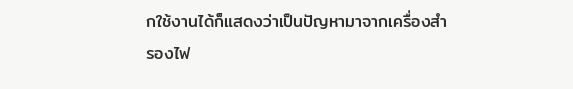กใช้งานได้ก็แสดงว่าเป็นปัญหามาจากเครื่องสำรองไฟ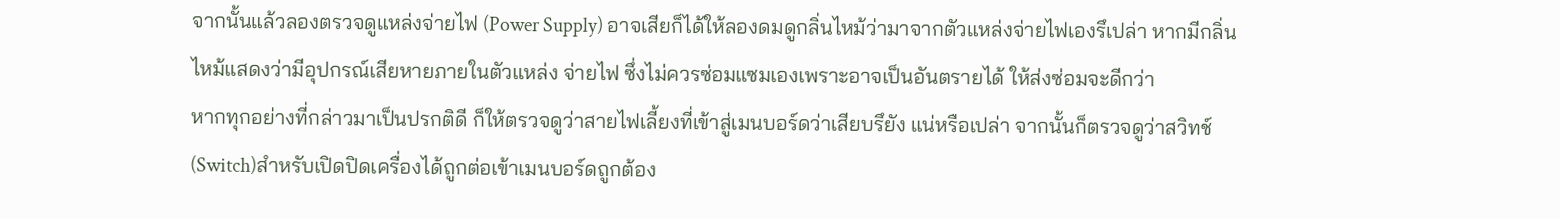จากนั้นแล้วลองตรวจดูแหล่งจ่ายไฟ (Power Supply) อาจเสียก็ได้ให้ลองดมดูกลิ่นไหม้ว่ามาจากตัวแหล่งจ่ายไฟเองรึเปล่า หากมีกลิ่นไหม้แสดงว่ามีอุปกรณ์เสียหายภายในตัวแหล่ง จ่ายไฟ ซึ่งไม่ควรซ่อมแซมเองเพราะอาจเป็นอันตรายได้ ให้ส่งซ่อมจะดีกว่า
หากทุกอย่างที่กล่าวมาเป็นปรกติดี ก็ให้ตรวจดูว่าสายไฟเลี้ยงที่เข้าสู่เมนบอร์ดว่าเสียบรึยัง แน่หรือเปล่า จากนั้นก็ตรวจดูว่าสวิทช์(Switch)สำหรับเปิดปิดเครื่องได้ถูกต่อเข้าเมนบอร์ดถูกต้อง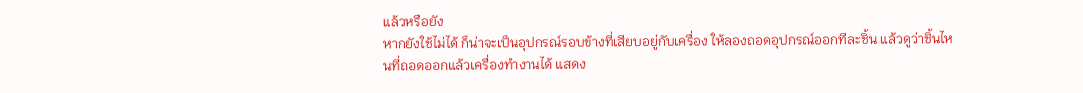แล้วหรือยัง
หากยังใช้ไม่ได้ ก็น่าจะเป็นอุปกรณ์รอบข้างที่เสียบอยู่กับเครื่อง ให้ลองถอดอุปกรณ์ออกทีละชิ้น แล้วดูว่าชิ้นไหนที่ถอดออกแล้วเครื่องทำงานได้ แสดง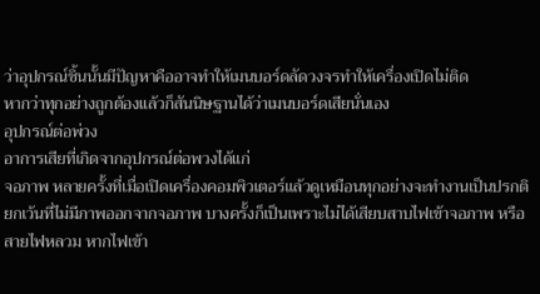ว่าอุปกรณ์ชิ้นนั้นมีปัญหาคืออาจทำให้เมนบอร์ดลัดวงจรทำให้เครื่องเปิดไม่ติด
หากว่าทุกอย่างถูกต้องแล้วก็สันนิษฐานได้ว่าเมนบอร์ดเสียนั่นเอง
อุปกรณ์ต่อพ่วง
อาการเสียที่เกิดจากอุปกรณ์ต่อพวงได้แก่
จอภาพ หลายครั้งที่เมื่อเปิดเครื่องคอมพิวเตอร์แล้วดูเหมือนทุกอย่างจะทำงานเป็นปรกติยกเว้นที่ไม่มีภาพออกจากจอภาพ บางครั้งก็เป็นเพราะไม่ได้เสียบสาบไฟเข้าจอภาพ หรือสายไฟหลวม หากไฟเข้า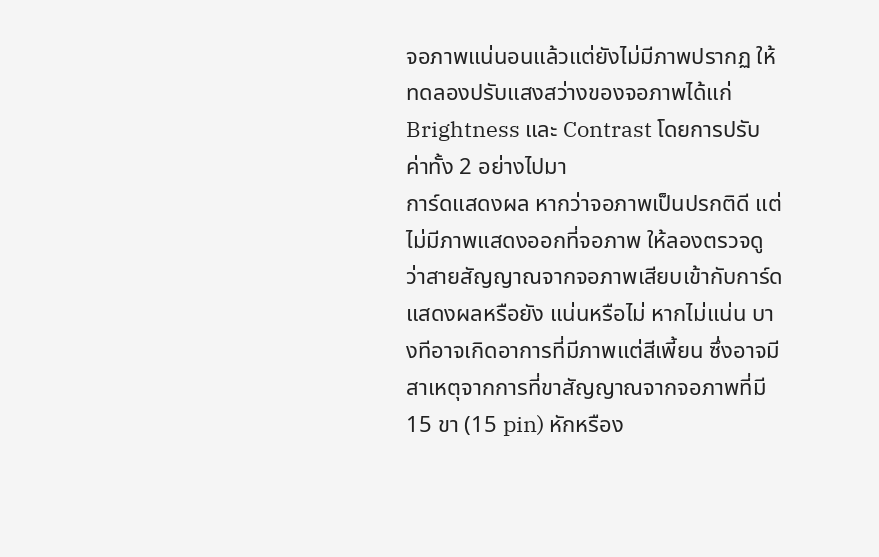จอภาพแน่นอนแล้วแต่ยังไม่มีภาพปรากฏ ให้ทดลองปรับแสงสว่างของจอภาพได้แก่ Brightness และ Contrast โดยการปรับค่าทั้ง 2 อย่างไปมา
การ์ดแสดงผล หากว่าจอภาพเป็นปรกติดี แต่ไม่มีภาพแสดงออกที่จอภาพ ให้ลองตรวจดูว่าสายสัญญาณจากจอภาพเสียบเข้ากับการ์ดแสดงผลหรือยัง แน่นหรือไม่ หากไม่แน่น บางทีอาจเกิดอาการที่มีภาพแต่สีเพี้ยน ซึ่งอาจมีสาเหตุจากการที่ขาสัญญาณจากจอภาพที่มี 15 ขา (15 pin) หักหรือง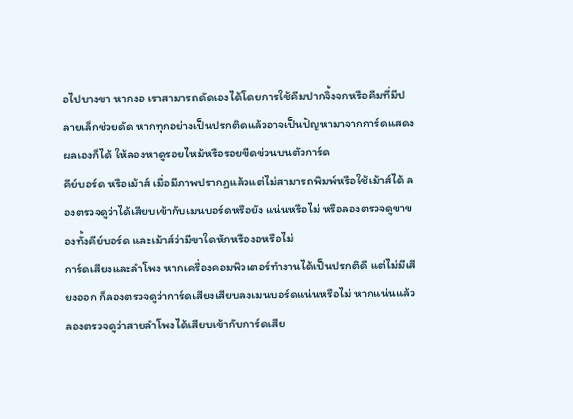อไปบางขา หากงอ เราสามารถดัดเองได้โดยการใช้คีมปากจิ้งจกหรือคีมที่มีปลายเล็กช่วยดัด หากทุกอย่างเป็นปรกติดแล้วอาจเป็นปัญหามาจากการ์ดแสดงผลเองก็ได้ ให้ลองหาดูรอยไหม้หรือรอยขีดข่วนบนตัวการ์ด
คีย์บอร์ด หรือเม้าส์ เมื่อมีภาพปรากฏแล้วแต่ไม่สามารถพิมพ์หรือใช้เม้าส์ได้ ลองตรวจดูว่าได้เสียบเข้ากับเมนบอร์ดหรือยัง แน่นหรือไม่ หรือลองตรวจดูขาของทั้งคีย์บอร์ด และเม้าส์ว่ามีขาใดหักหรืองอหรือไม่
การ์ดเสียงและลำโพง หากเครื่องคอมพิวเตอร์ทำงานได้เป็นปรกติดี แต่ไม่มีเสียงออก ก็ลองตรวจดูว่าการ์ดเสียงเสียบลงเมนบอร์ดแน่นหรือไม่ หากแน่นแล้วลองตรวจดูว่าสายลำโพงได้เสียบเข้ากับการ์ดเสีย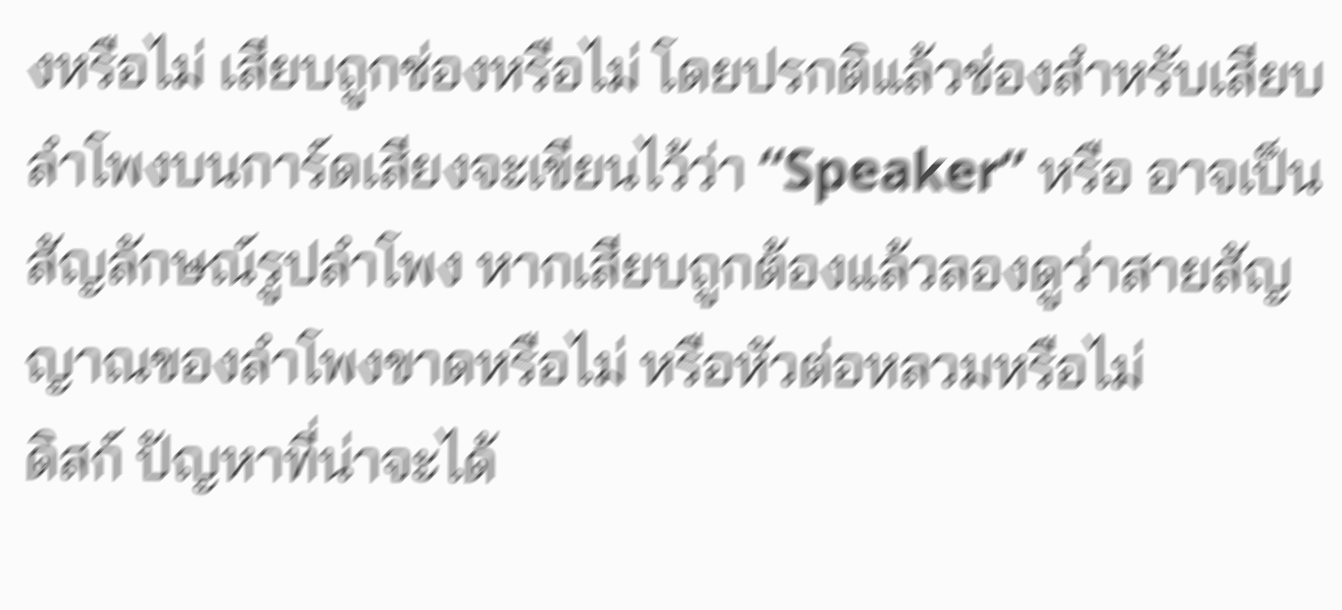งหรือไม่ เสียบถูกช่องหรือไม่ โดยปรกติแล้วช่องสำหรับเสียบลำโพงบนการ์ดเสียงจะเขียนไว้ว่า “Speaker” หรือ อาจเป็นสัญลักษณ์รูปลำโพง หากเสียบถูกต้องแล้วลองดูว่าสายสัญญาณของลำโพงขาดหรือไม่ หรือหัวต่อหลวมหรือไม่
ดิสก์ ปัญหาที่น่าจะได้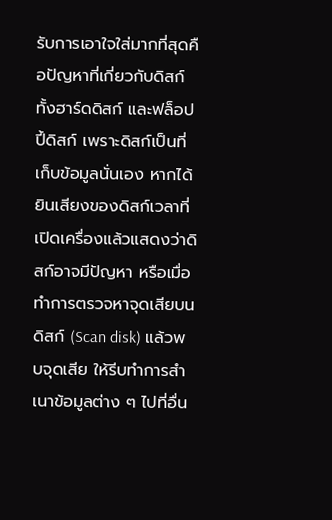รับการเอาใจใส่มากที่สุดคือปัญหาที่เกี่ยวกับดิสก์ ทั้งฮาร์ดดิสก์ และฟล็อปปี้ดิสก์ เพราะดิสก์เป็นที่เก็บข้อมูลนั่นเอง หากได้ยินเสียงของดิสก์เวลาที่เปิดเครื่องแล้วแสดงว่าดิสก์อาจมีปัญหา หรือเมื่อทำการตรวจหาจุดเสียบนดิสก์ (Scan disk) แล้วพบจุดเสีย ให้รีบทำการสำเนาข้อมูลต่าง ๆ ไปที่อื่น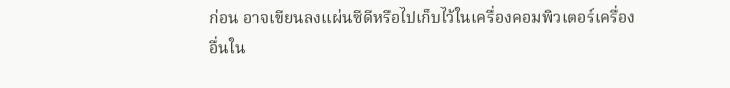ก่อน อาจเขียนลงแผ่นซีดีหรือไปเก็บไว้ในเครื่องคอมพิวเตอร์เครื่องอื่นใน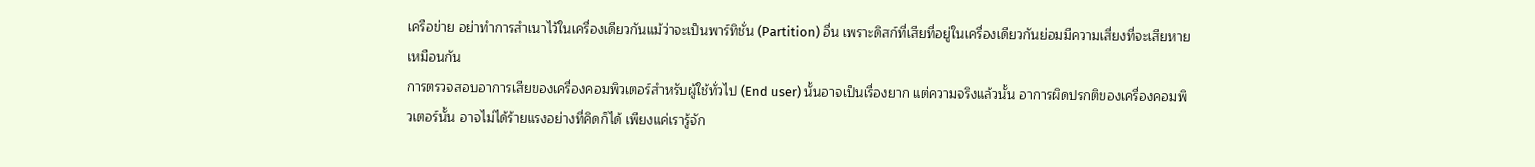เครือข่าย อย่าทำการสำเนาไว้ในเครื่องเดียวกันแม้ว่าจะเป็นพาร์ทิชั่น (Partition) อื่น เพราะดิสก์ที่เสียที่อยู่ในเครื่องเดียวกันย่อมมีความเสี่ยงที่จะเสียหายเหมือนกัน
การตรวจสอบอาการเสียของเครื่องคอมพิวเตอร์สำหรับผู้ใช้ทั่วไป (End user) นั้นอาจเป็นเรื่องยาก แต่ความจริงแล้วนั้น อาการผิดปรกติของเครื่องคอมพิวเตอร์นั้น อาจไม่ได้ร้ายแรงอย่างที่คิดก็ได้ เพียงแค่เรารู้จัก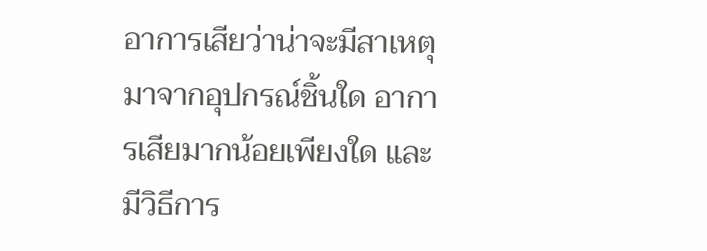อาการเสียว่าน่าจะมีสาเหตุมาจากอุปกรณ์ชิ้นใด อาการเสียมากน้อยเพียงใด และมีวิธีการ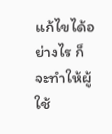แก้ไขได้อย่างไร ก็จะทำให้ผู้ใช้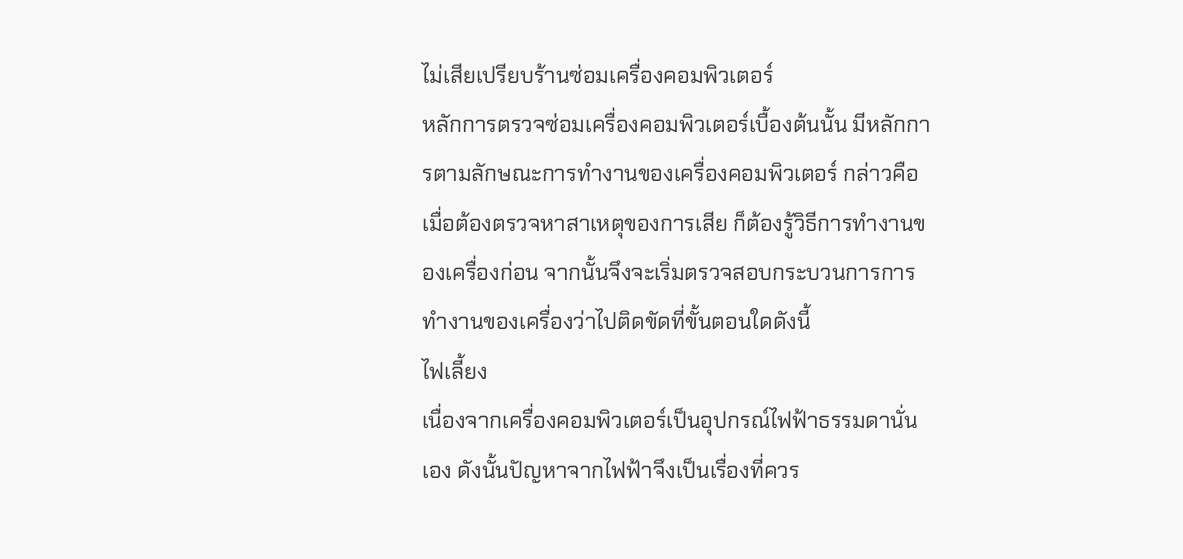ไม่เสียเปรียบร้านซ่อมเครื่องคอมพิวเตอร์
หลักการตรวจซ่อมเครื่องคอมพิวเตอร์เบื้องต้นนั้น มีหลักการตามลักษณะการทำงานของเครื่องคอมพิวเตอร์ กล่าวคือ เมื่อต้องตรวจหาสาเหตุของการเสีย ก็ต้องรู้วิธีการทำงานของเครื่องก่อน จากนั้นจึงจะเริ่มตรวจสอบกระบวนการการทำงานของเครื่องว่าไปติดขัดที่ขั้นตอนใดดังนี้
ไฟเลี้ยง
เนื่องจากเครื่องคอมพิวเตอร์เป็นอุปกรณ์ไฟฟ้าธรรมดานั่นเอง ดังนั้นปัญหาจากไฟฟ้าจึงเป็นเรื่องที่ควร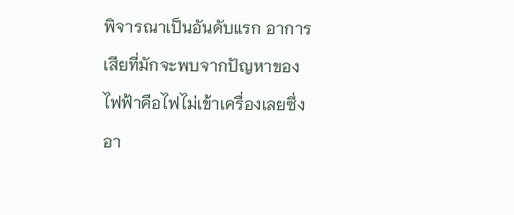พิจารณาเป็นอันดับแรก อาการเสียที่มักจะพบจากปัญหาของไฟฟ้าคือไฟไม่เข้าเครื่องเลยซึ่งอา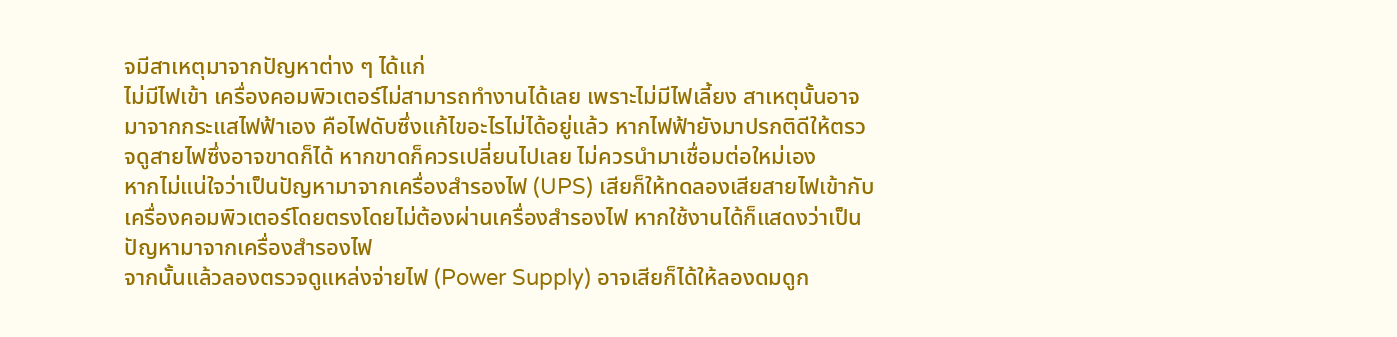จมีสาเหตุมาจากปัญหาต่าง ๆ ได้แก่
ไม่มีไฟเข้า เครื่องคอมพิวเตอร์ไม่สามารถทำงานได้เลย เพราะไม่มีไฟเลี้ยง สาเหตุนั้นอาจมาจากกระแสไฟฟ้าเอง คือไฟดับซึ่งแก้ไขอะไรไม่ได้อยู่แล้ว หากไฟฟ้ายังมาปรกติดีให้ตรวจดูสายไฟซึ่งอาจขาดก็ได้ หากขาดก็ควรเปลี่ยนไปเลย ไม่ควรนำมาเชื่อมต่อใหม่เอง
หากไม่แน่ใจว่าเป็นปัญหามาจากเครื่องสำรองไฟ (UPS) เสียก็ให้ทดลองเสียสายไฟเข้ากับเครื่องคอมพิวเตอร์โดยตรงโดยไม่ต้องผ่านเครื่องสำรองไฟ หากใช้งานได้ก็แสดงว่าเป็นปัญหามาจากเครื่องสำรองไฟ
จากนั้นแล้วลองตรวจดูแหล่งจ่ายไฟ (Power Supply) อาจเสียก็ได้ให้ลองดมดูก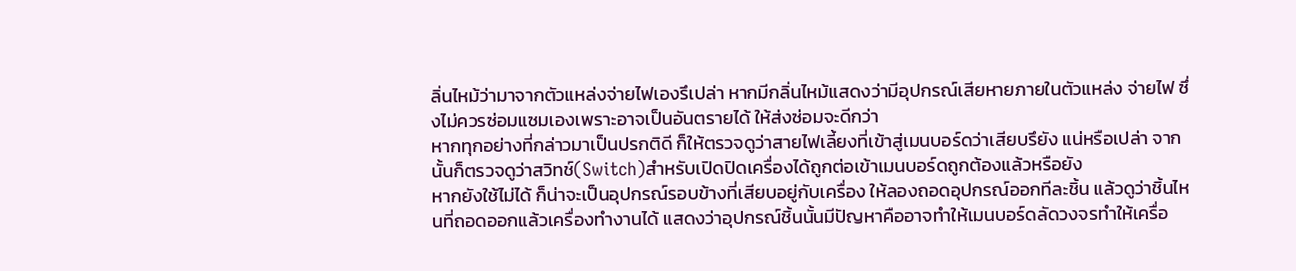ลิ่นไหม้ว่ามาจากตัวแหล่งจ่ายไฟเองรึเปล่า หากมีกลิ่นไหม้แสดงว่ามีอุปกรณ์เสียหายภายในตัวแหล่ง จ่ายไฟ ซึ่งไม่ควรซ่อมแซมเองเพราะอาจเป็นอันตรายได้ ให้ส่งซ่อมจะดีกว่า
หากทุกอย่างที่กล่าวมาเป็นปรกติดี ก็ให้ตรวจดูว่าสายไฟเลี้ยงที่เข้าสู่เมนบอร์ดว่าเสียบรึยัง แน่หรือเปล่า จากนั้นก็ตรวจดูว่าสวิทช์(Switch)สำหรับเปิดปิดเครื่องได้ถูกต่อเข้าเมนบอร์ดถูกต้องแล้วหรือยัง
หากยังใช้ไม่ได้ ก็น่าจะเป็นอุปกรณ์รอบข้างที่เสียบอยู่กับเครื่อง ให้ลองถอดอุปกรณ์ออกทีละชิ้น แล้วดูว่าชิ้นไหนที่ถอดออกแล้วเครื่องทำงานได้ แสดงว่าอุปกรณ์ชิ้นนั้นมีปัญหาคืออาจทำให้เมนบอร์ดลัดวงจรทำให้เครื่อ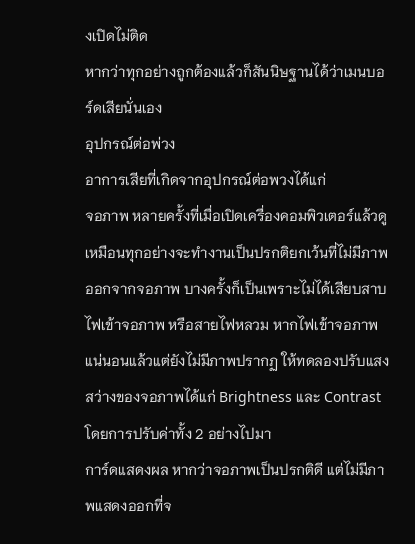งเปิดไม่ติด
หากว่าทุกอย่างถูกต้องแล้วก็สันนิษฐานได้ว่าเมนบอร์ดเสียนั่นเอง
อุปกรณ์ต่อพ่วง
อาการเสียที่เกิดจากอุปกรณ์ต่อพวงได้แก่
จอภาพ หลายครั้งที่เมื่อเปิดเครื่องคอมพิวเตอร์แล้วดูเหมือนทุกอย่างจะทำงานเป็นปรกติยกเว้นที่ไม่มีภาพออกจากจอภาพ บางครั้งก็เป็นเพราะไม่ได้เสียบสาบไฟเข้าจอภาพ หรือสายไฟหลวม หากไฟเข้าจอภาพแน่นอนแล้วแต่ยังไม่มีภาพปรากฏ ให้ทดลองปรับแสงสว่างของจอภาพได้แก่ Brightness และ Contrast โดยการปรับค่าทั้ง 2 อย่างไปมา
การ์ดแสดงผล หากว่าจอภาพเป็นปรกติดี แต่ไม่มีภาพแสดงออกที่จ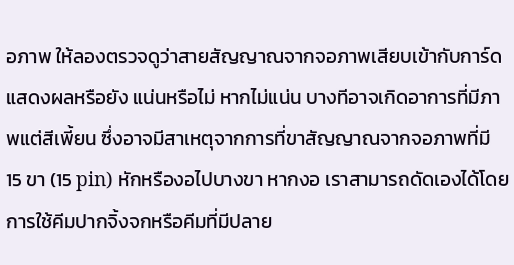อภาพ ให้ลองตรวจดูว่าสายสัญญาณจากจอภาพเสียบเข้ากับการ์ดแสดงผลหรือยัง แน่นหรือไม่ หากไม่แน่น บางทีอาจเกิดอาการที่มีภาพแต่สีเพี้ยน ซึ่งอาจมีสาเหตุจากการที่ขาสัญญาณจากจอภาพที่มี 15 ขา (15 pin) หักหรืองอไปบางขา หากงอ เราสามารถดัดเองได้โดยการใช้คีมปากจิ้งจกหรือคีมที่มีปลาย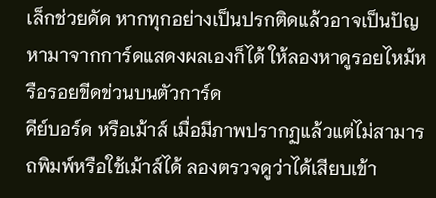เล็กช่วยดัด หากทุกอย่างเป็นปรกติดแล้วอาจเป็นปัญหามาจากการ์ดแสดงผลเองก็ได้ ให้ลองหาดูรอยไหม้หรือรอยขีดข่วนบนตัวการ์ด
คีย์บอร์ด หรือเม้าส์ เมื่อมีภาพปรากฏแล้วแต่ไม่สามารถพิมพ์หรือใช้เม้าส์ได้ ลองตรวจดูว่าได้เสียบเข้า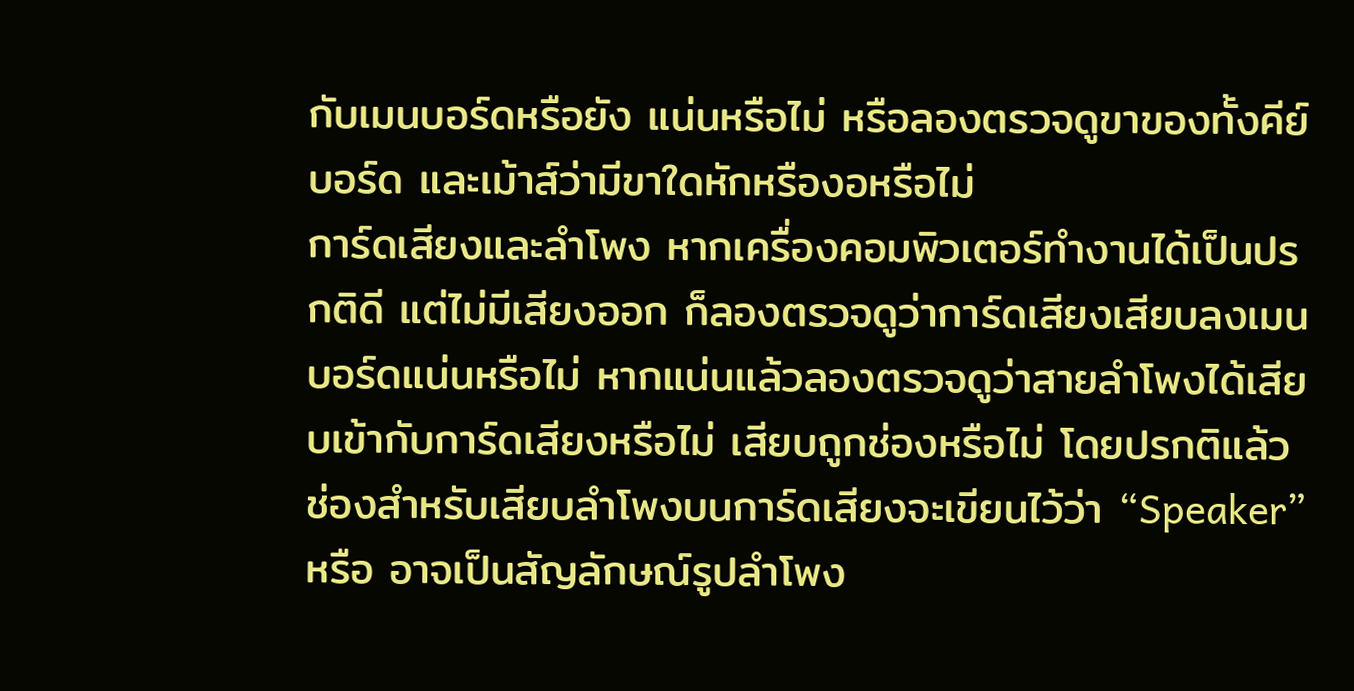กับเมนบอร์ดหรือยัง แน่นหรือไม่ หรือลองตรวจดูขาของทั้งคีย์บอร์ด และเม้าส์ว่ามีขาใดหักหรืองอหรือไม่
การ์ดเสียงและลำโพง หากเครื่องคอมพิวเตอร์ทำงานได้เป็นปรกติดี แต่ไม่มีเสียงออก ก็ลองตรวจดูว่าการ์ดเสียงเสียบลงเมนบอร์ดแน่นหรือไม่ หากแน่นแล้วลองตรวจดูว่าสายลำโพงได้เสียบเข้ากับการ์ดเสียงหรือไม่ เสียบถูกช่องหรือไม่ โดยปรกติแล้วช่องสำหรับเสียบลำโพงบนการ์ดเสียงจะเขียนไว้ว่า “Speaker” หรือ อาจเป็นสัญลักษณ์รูปลำโพง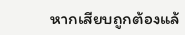หากเสียบถูกต้องแล้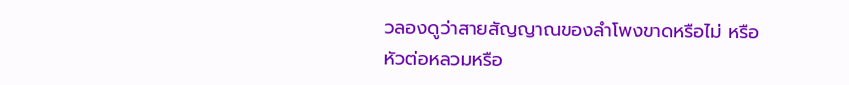วลองดูว่าสายสัญญาณของลำโพงขาดหรือไม่ หรือหัวต่อหลวมหรือ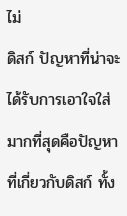ไม่
ดิสก์ ปัญหาที่น่าจะได้รับการเอาใจใส่มากที่สุดคือปัญหาที่เกี่ยวกับดิสก์ ทั้ง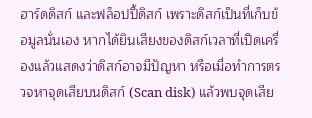ฮาร์ดดิสก์ และฟล็อปปี้ดิสก์ เพราะดิสก์เป็นที่เก็บข้อมูลนั่นเอง หากได้ยินเสียงของดิสก์เวลาที่เปิดเครื่องแล้วแสดงว่าดิสก์อาจมีปัญหา หรือเมื่อทำการตรวจหาจุดเสียบนดิสก์ (Scan disk) แล้วพบจุดเสีย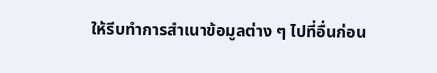ให้รีบทำการสำเนาข้อมูลต่าง ๆ ไปที่อื่นก่อน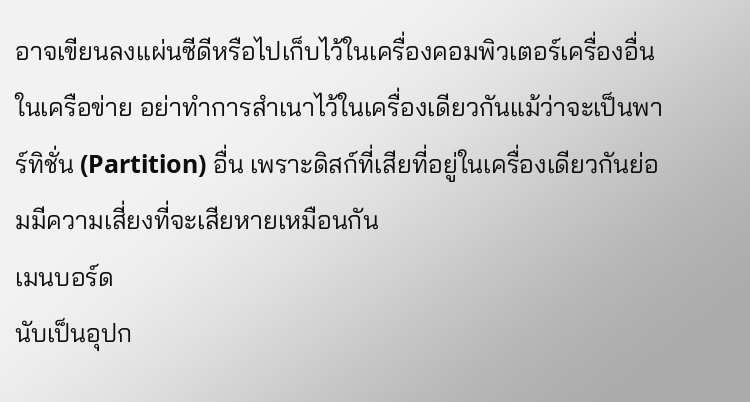อาจเขียนลงแผ่นซีดีหรือไปเก็บไว้ในเครื่องคอมพิวเตอร์เครื่องอื่นในเครือข่าย อย่าทำการสำเนาไว้ในเครื่องเดียวกันแม้ว่าจะเป็นพาร์ทิชั่น (Partition) อื่น เพราะดิสก์ที่เสียที่อยู่ในเครื่องเดียวกันย่อมมีความเสี่ยงที่จะเสียหายเหมือนกัน
เมนบอร์ด
นับเป็นอุปก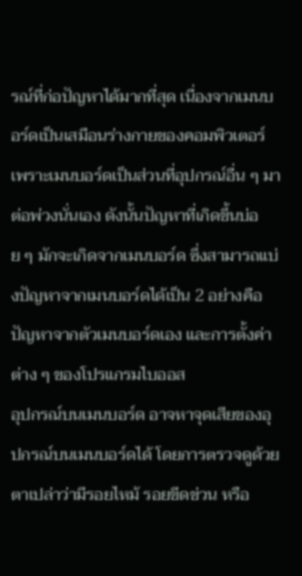รณ์ที่ก่อปัญหาได้มากที่สุด เนื่องจากเมนบอร์ดเป็นเสมือนร่างกายของคอมพิวเตอร์ เพราะเมนบอร์ดเป็นส่วนที่อุปกรณ์อื่น ๆ มาต่อพ่วงนั่นเอง ดังนั้นปัญหาที่เกิดขึ้นบ่อย ๆ มักจะเกิดจากเมนบอร์ด ซึ่งสามารถแบ่งปัญหาจากเมนบอร์ดได้เป็น 2 อย่างคือปัญหาจากตัวเมนบอร์ดเอง และการตั้งค่าต่าง ๆ ของโปรแกรมไบออส
อุปกรณ์บนเมนบอร์ด อาจหาจุดเสียของอุปกรณ์บนเมนบอร์ดได้ โดยการตรวจดูด้วยตาเปล่าว่ามีรอยไหม้ รอยขีดข่วน หรือ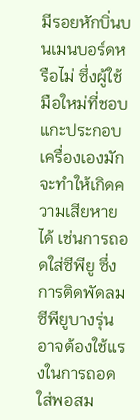มีรอยหักบิ่นบนเมนบอร์ดหรือไม่ ซึ่งผู้ใช้มือใหม่ที่ชอบแกะประกอบเครื่องเองมักจะทำให้เกิดความเสียหายได้ เช่นการถอดใส่ซีพียู ซึ่งการติดพัดลมซีพียูบางรุ่นอาจต้องใช้แรงในการถอดใส่พอสม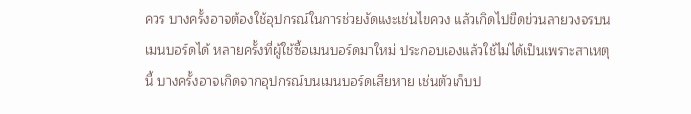ควร บางครั้งอาจต้องใช้อุปกรณ์ในการช่วยงัดแงะเช่นไขควง แล้วเกิดไปขีดข่วนลายวงจรบนเมนบอร์ดได้ หลายครั้งที่ผู้ใช้ซื้อเมนบอร์ดมาใหม่ ประกอบเองแล้วใช้ไม่ได้เป็นเพราะสาเหตุนี้ บางครั้งอาจเกิดจากอุปกรณ์บนเมนบอร์ดเสียหาย เช่นตัวเก็บป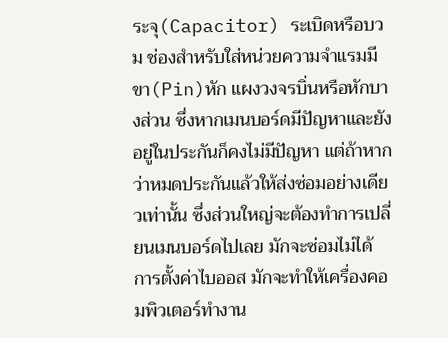ระจุ(Capacitor) ระเบิดหรือบวม ช่องสำหรับใส่หน่วยความจำแรมมีขา(Pin)หัก แผงวงจรบิ่นหรือหักบางส่วน ซึ่งหากเมนบอร์ดมีปัญหาและยังอยู่ในประกันก็คงไม่มีปัญหา แต่ถ้าหากว่าหมดประกันแล้วให้ส่งซ่อมอย่างเดียวเท่านั้น ซึ่งส่วนใหญ่จะต้องทำการเปลี่ยนเมนบอร์ดไปเลย มักจะซ่อมไม่ได้
การตั้งค่าไบออส มักจะทำให้เครื่องคอมพิวเตอร์ทำงาน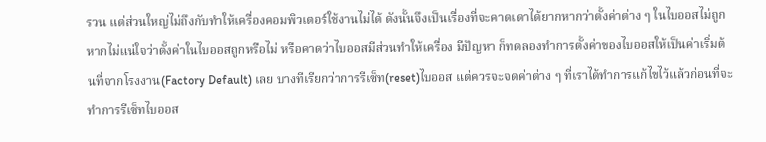รวน แต่ส่วนใหญ่ไม่ถึงกับทำให้เครื่องคอมพิวเตอร์ใช้งานไม่ได้ ดังนั้นจึงเป็นเรื่องที่จะคาดเดาได้ยากหากว่าตั้งค่าต่าง ๆ ในไบออสไม่ถูก หากไม่แน่ใจว่าตั้งค่าในไบออสถูกหรือไม่ หรือคาดว่าไบออสมีส่วนทำให้เครื่อง มีปัญหา ก็ทดลองทำการตั้งค่าของไบออสให้เป็นค่าเริ่มต้นที่จากโรงงาน(Factory Default) เลย บางทีเรียกว่าการรีเซ็ท(reset)ไบออส แต่ควรจะจดค่าต่าง ๆ ที่เราได้ทำการแก้ไขไว้แล้วก่อนที่จะทำการรีเซ็ทไบออส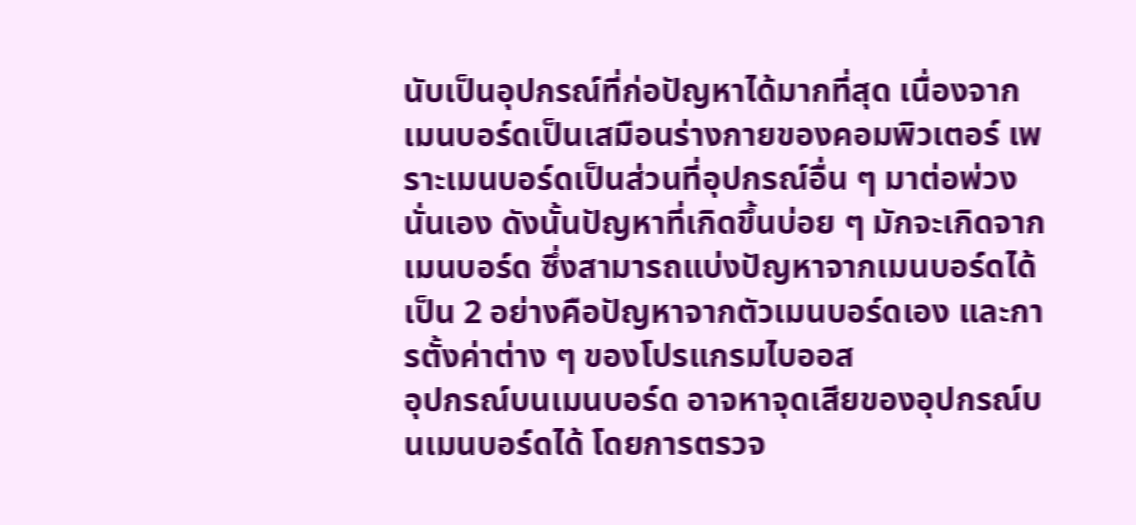นับเป็นอุปกรณ์ที่ก่อปัญหาได้มากที่สุด เนื่องจากเมนบอร์ดเป็นเสมือนร่างกายของคอมพิวเตอร์ เพราะเมนบอร์ดเป็นส่วนที่อุปกรณ์อื่น ๆ มาต่อพ่วงนั่นเอง ดังนั้นปัญหาที่เกิดขึ้นบ่อย ๆ มักจะเกิดจากเมนบอร์ด ซึ่งสามารถแบ่งปัญหาจากเมนบอร์ดได้เป็น 2 อย่างคือปัญหาจากตัวเมนบอร์ดเอง และการตั้งค่าต่าง ๆ ของโปรแกรมไบออส
อุปกรณ์บนเมนบอร์ด อาจหาจุดเสียของอุปกรณ์บนเมนบอร์ดได้ โดยการตรวจ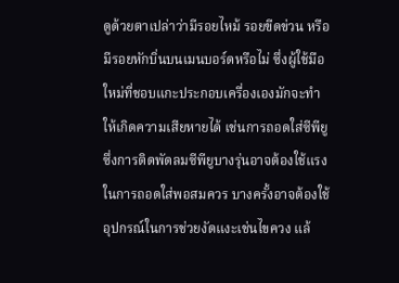ดูด้วยตาเปล่าว่ามีรอยไหม้ รอยขีดข่วน หรือมีรอยหักบิ่นบนเมนบอร์ดหรือไม่ ซึ่งผู้ใช้มือใหม่ที่ชอบแกะประกอบเครื่องเองมักจะทำให้เกิดความเสียหายได้ เช่นการถอดใส่ซีพียู ซึ่งการติดพัดลมซีพียูบางรุ่นอาจต้องใช้แรงในการถอดใส่พอสมควร บางครั้งอาจต้องใช้อุปกรณ์ในการช่วยงัดแงะเช่นไขควง แล้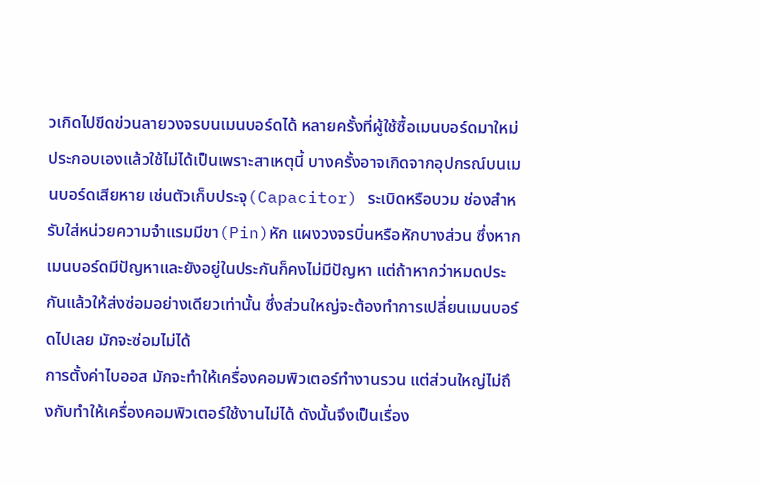วเกิดไปขีดข่วนลายวงจรบนเมนบอร์ดได้ หลายครั้งที่ผู้ใช้ซื้อเมนบอร์ดมาใหม่ ประกอบเองแล้วใช้ไม่ได้เป็นเพราะสาเหตุนี้ บางครั้งอาจเกิดจากอุปกรณ์บนเมนบอร์ดเสียหาย เช่นตัวเก็บประจุ(Capacitor) ระเบิดหรือบวม ช่องสำหรับใส่หน่วยความจำแรมมีขา(Pin)หัก แผงวงจรบิ่นหรือหักบางส่วน ซึ่งหากเมนบอร์ดมีปัญหาและยังอยู่ในประกันก็คงไม่มีปัญหา แต่ถ้าหากว่าหมดประกันแล้วให้ส่งซ่อมอย่างเดียวเท่านั้น ซึ่งส่วนใหญ่จะต้องทำการเปลี่ยนเมนบอร์ดไปเลย มักจะซ่อมไม่ได้
การตั้งค่าไบออส มักจะทำให้เครื่องคอมพิวเตอร์ทำงานรวน แต่ส่วนใหญ่ไม่ถึงกับทำให้เครื่องคอมพิวเตอร์ใช้งานไม่ได้ ดังนั้นจึงเป็นเรื่อง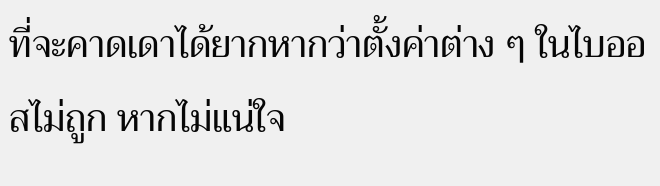ที่จะคาดเดาได้ยากหากว่าตั้งค่าต่าง ๆ ในไบออสไม่ถูก หากไม่แน่ใจ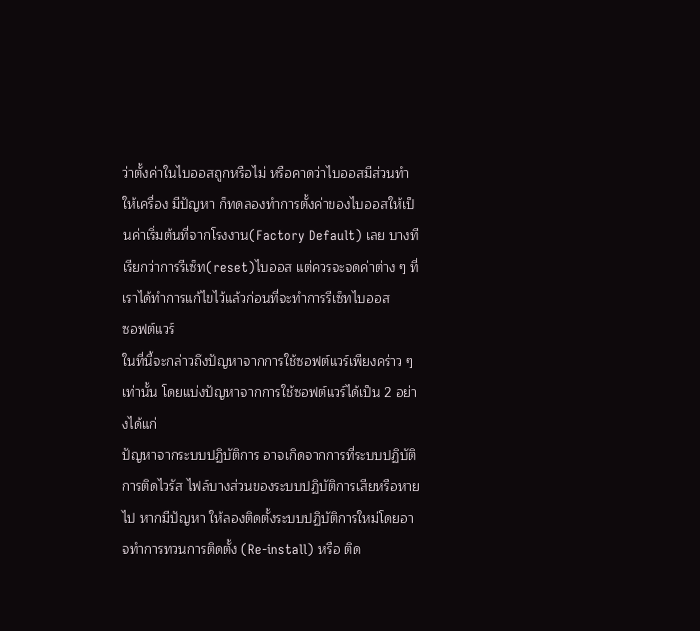ว่าตั้งค่าในไบออสถูกหรือไม่ หรือคาดว่าไบออสมีส่วนทำให้เครื่อง มีปัญหา ก็ทดลองทำการตั้งค่าของไบออสให้เป็นค่าเริ่มต้นที่จากโรงงาน(Factory Default) เลย บางทีเรียกว่าการรีเซ็ท(reset)ไบออส แต่ควรจะจดค่าต่าง ๆ ที่เราได้ทำการแก้ไขไว้แล้วก่อนที่จะทำการรีเซ็ทไบออส
ซอฟต์แวร์
ในที่นี้จะกล่าวถึงปัญหาจากการใช้ซอฟต์แวร์เพียงคร่าว ๆ เท่านั้น โดยแบ่งปัญหาจากการใช้ซอฟต์แวร์ได้เป็น 2 อย่างได้แก่
ปัญหาจากระบบปฏิบัติการ อาจเกิดจากการที่ระบบปฏิบัติการติดไวรัส ไฟล์บางส่วนของระบบปฏิบัติการเสียหรือหายไป หากมีปัญหา ให้ลองติดตั้งระบบปฏิบัติการใหม่โดยอาจทำการทวนการติดตั้ง (Re-install) หรือ ติด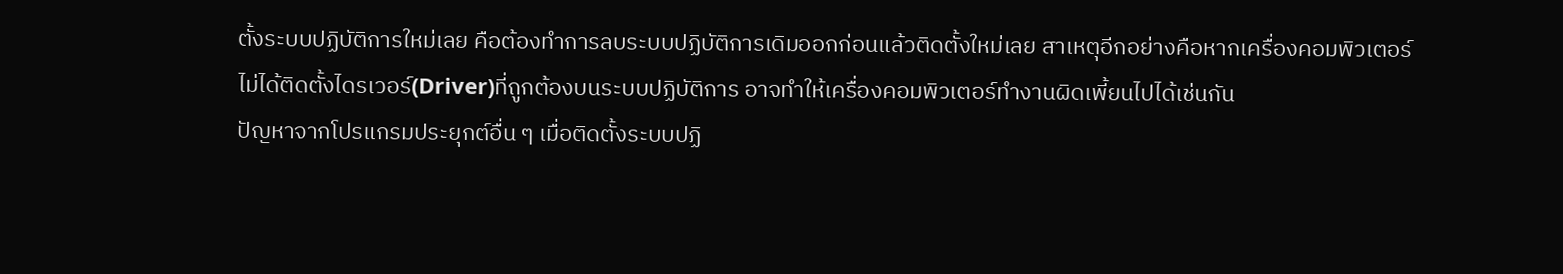ตั้งระบบปฏิบัติการใหม่เลย คือต้องทำการลบระบบปฏิบัติการเดิมออกก่อนแล้วติดตั้งใหม่เลย สาเหตุอีกอย่างคือหากเครื่องคอมพิวเตอร์ไม่ได้ติดตั้งไดรเวอร์(Driver)ที่ถูกต้องบนระบบปฏิบัติการ อาจทำให้เครื่องคอมพิวเตอร์ทำงานผิดเพี้ยนไปได้เช่นกัน
ปัญหาจากโปรแกรมประยุกต์อื่น ๆ เมื่อติดตั้งระบบปฏิ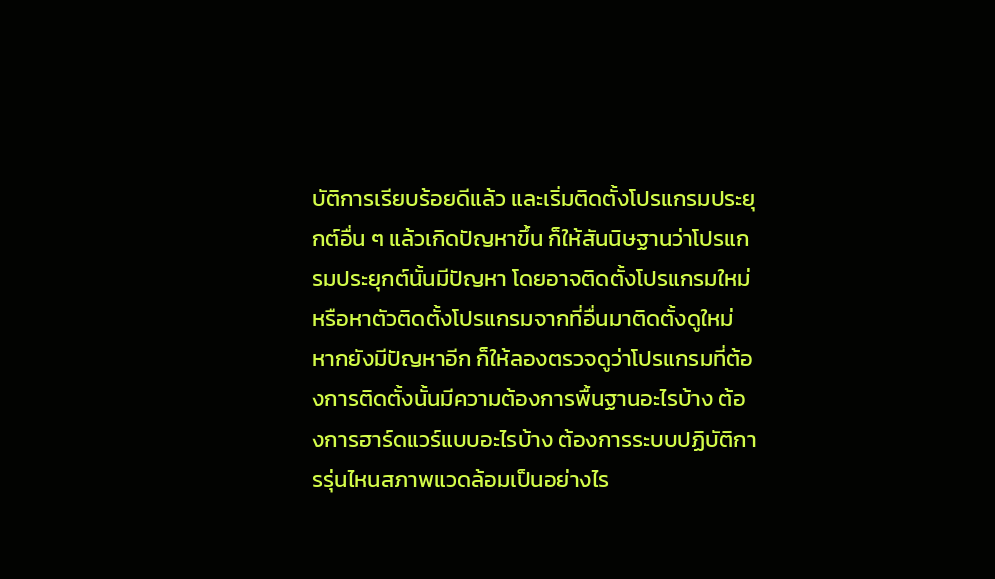บัติการเรียบร้อยดีแล้ว และเริ่มติดตั้งโปรแกรมประยุกต์อื่น ๆ แล้วเกิดปัญหาขึ้น ก็ให้สันนิษฐานว่าโปรแกรมประยุกต์นั้นมีปัญหา โดยอาจติดตั้งโปรแกรมใหม่ หรือหาตัวติดตั้งโปรแกรมจากที่อื่นมาติดตั้งดูใหม่ หากยังมีปัญหาอีก ก็ให้ลองตรวจดูว่าโปรแกรมที่ต้องการติดตั้งนั้นมีความต้องการพื้นฐานอะไรบ้าง ต้องการฮาร์ดแวร์แบบอะไรบ้าง ต้องการระบบปฏิบัติการรุ่นไหนสภาพแวดล้อมเป็นอย่างไร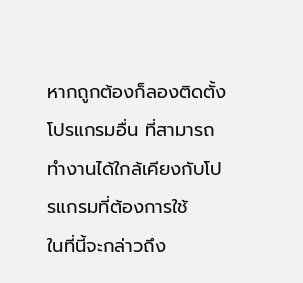หากถูกต้องก็ลองติดตั้งโปรแกรมอื่น ที่สามารถทำงานได้ใกล้เคียงกับโปรแกรมที่ต้องการใช้
ในที่นี้จะกล่าวถึง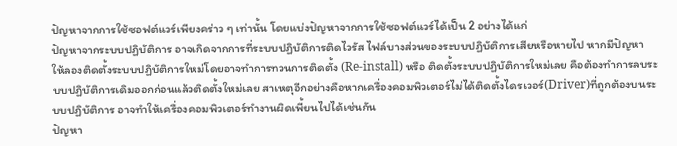ปัญหาจากการใช้ซอฟต์แวร์เพียงคร่าว ๆ เท่านั้น โดยแบ่งปัญหาจากการใช้ซอฟต์แวร์ได้เป็น 2 อย่างได้แก่
ปัญหาจากระบบปฏิบัติการ อาจเกิดจากการที่ระบบปฏิบัติการติดไวรัส ไฟล์บางส่วนของระบบปฏิบัติการเสียหรือหายไป หากมีปัญหา ให้ลองติดตั้งระบบปฏิบัติการใหม่โดยอาจทำการทวนการติดตั้ง (Re-install) หรือ ติดตั้งระบบปฏิบัติการใหม่เลย คือต้องทำการลบระบบปฏิบัติการเดิมออกก่อนแล้วติดตั้งใหม่เลย สาเหตุอีกอย่างคือหากเครื่องคอมพิวเตอร์ไม่ได้ติดตั้งไดรเวอร์(Driver)ที่ถูกต้องบนระบบปฏิบัติการ อาจทำให้เครื่องคอมพิวเตอร์ทำงานผิดเพี้ยนไปได้เช่นกัน
ปัญหา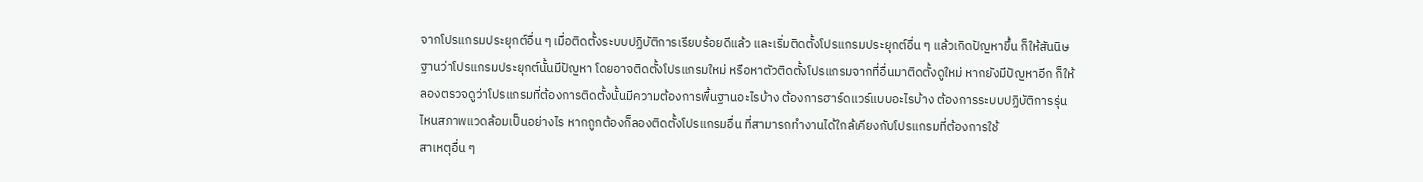จากโปรแกรมประยุกต์อื่น ๆ เมื่อติดตั้งระบบปฏิบัติการเรียบร้อยดีแล้ว และเริ่มติดตั้งโปรแกรมประยุกต์อื่น ๆ แล้วเกิดปัญหาขึ้น ก็ให้สันนิษฐานว่าโปรแกรมประยุกต์นั้นมีปัญหา โดยอาจติดตั้งโปรแกรมใหม่ หรือหาตัวติดตั้งโปรแกรมจากที่อื่นมาติดตั้งดูใหม่ หากยังมีปัญหาอีก ก็ให้ลองตรวจดูว่าโปรแกรมที่ต้องการติดตั้งนั้นมีความต้องการพื้นฐานอะไรบ้าง ต้องการฮาร์ดแวร์แบบอะไรบ้าง ต้องการระบบปฏิบัติการรุ่นไหนสภาพแวดล้อมเป็นอย่างไร หากถูกต้องก็ลองติดตั้งโปรแกรมอื่น ที่สามารถทำงานได้ใกล้เคียงกับโปรแกรมที่ต้องการใช้
สาเหตุอื่น ๆ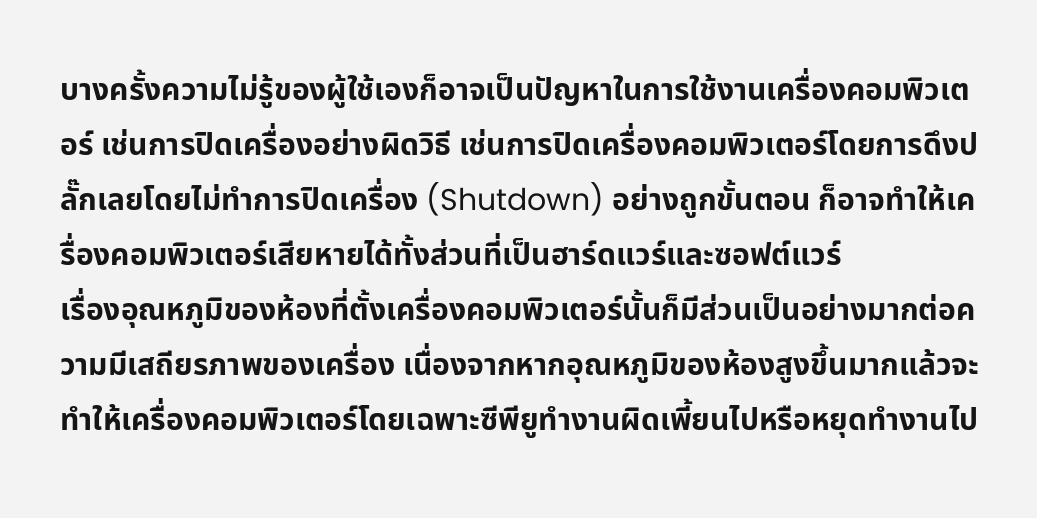บางครั้งความไม่รู้ของผู้ใช้เองก็อาจเป็นปัญหาในการใช้งานเครื่องคอมพิวเตอร์ เช่นการปิดเครื่องอย่างผิดวิธี เช่นการปิดเครื่องคอมพิวเตอร์โดยการดึงปลั๊กเลยโดยไม่ทำการปิดเครื่อง (Shutdown) อย่างถูกขั้นตอน ก็อาจทำให้เครื่องคอมพิวเตอร์เสียหายได้ทั้งส่วนที่เป็นฮาร์ดแวร์และซอฟต์แวร์
เรื่องอุณหภูมิของห้องที่ตั้งเครื่องคอมพิวเตอร์นั้นก็มีส่วนเป็นอย่างมากต่อความมีเสถียรภาพของเครื่อง เนื่องจากหากอุณหภูมิของห้องสูงขึ้นมากแล้วจะทำให้เครื่องคอมพิวเตอร์โดยเฉพาะซีพียูทำงานผิดเพี้ยนไปหรือหยุดทำงานไป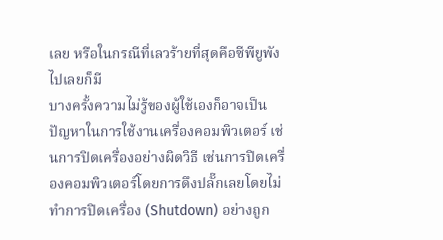เลย หรือในกรณีที่เลวร้ายที่สุดคือซีพียูพังไปเลยก็มี
บางครั้งความไม่รู้ของผู้ใช้เองก็อาจเป็นปัญหาในการใช้งานเครื่องคอมพิวเตอร์ เช่นการปิดเครื่องอย่างผิดวิธี เช่นการปิดเครื่องคอมพิวเตอร์โดยการดึงปลั๊กเลยโดยไม่ทำการปิดเครื่อง (Shutdown) อย่างถูก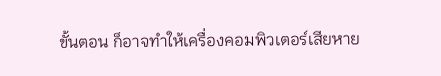ขั้นตอน ก็อาจทำให้เครื่องคอมพิวเตอร์เสียหาย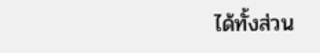ได้ทั้งส่วน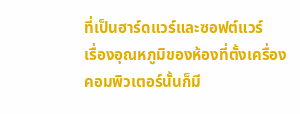ที่เป็นฮาร์ดแวร์และซอฟต์แวร์
เรื่องอุณหภูมิของห้องที่ตั้งเครื่องคอมพิวเตอร์นั้นก็มี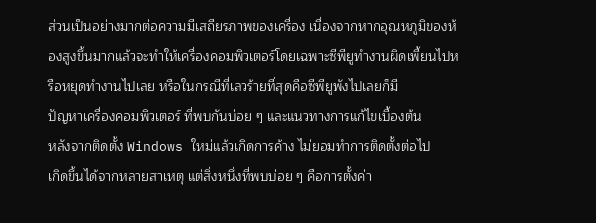ส่วนเป็นอย่างมากต่อความมีเสถียรภาพของเครื่อง เนื่องจากหากอุณหภูมิของห้องสูงขึ้นมากแล้วจะทำให้เครื่องคอมพิวเตอร์โดยเฉพาะซีพียูทำงานผิดเพี้ยนไปหรือหยุดทำงานไปเลย หรือในกรณีที่เลวร้ายที่สุดคือซีพียูพังไปเลยก็มี
ปัญหาเครื่องคอมพิวเตอร์ ที่พบกันบ่อย ๆ และแนวทางการแก้ไขเบื้องต้น
หลังจากติดตั้ง Windows ใหม่แล้วเกิดการค้าง ไม่ยอมทำการติดตั้งต่อไป
เกิดขึ้นได้จากหลายสาเหตุ แต่สิ่งหนึ่งที่พบบ่อย ๆ คือการตั้งค่า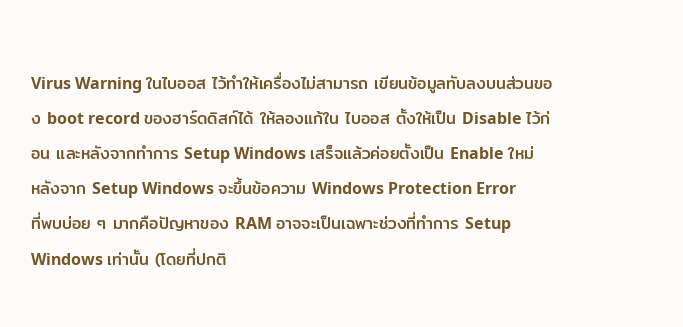Virus Warning ในไบออส ไว้ทำให้เครื่องไม่สามารถ เขียนข้อมูลทับลงบนส่วนของ boot record ของฮาร์ดดิสก์ได้ ให้ลองแก้ใน ไบออส ตั้งให้เป็น Disable ไว้ก่อน และหลังจากทำการ Setup Windows เสร็จแล้วค่อยตั้งเป็น Enable ใหม่
หลังจาก Setup Windows จะขึ้นข้อความ Windows Protection Error
ที่พบบ่อย ๆ มากคือปัญหาของ RAM อาจจะเป็นเฉพาะช่วงที่ทำการ Setup Windows เท่านั้น (โดยที่ปกติ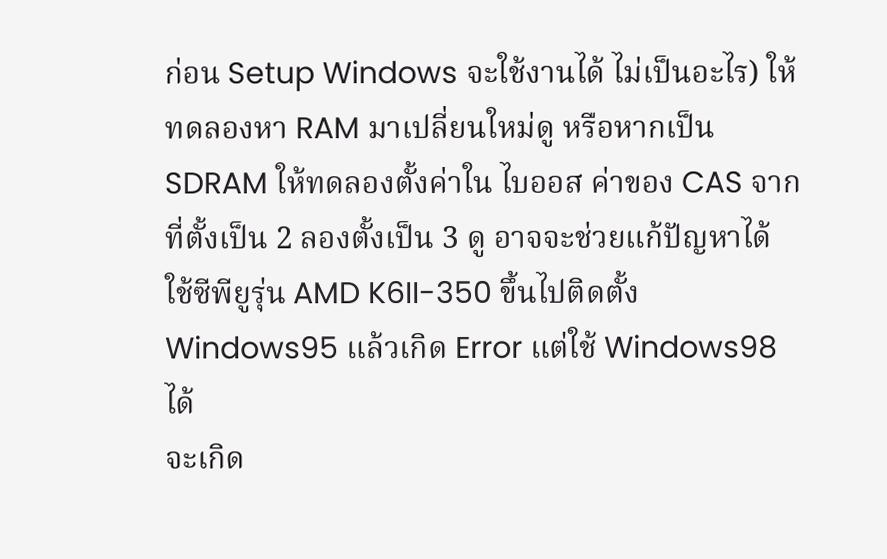ก่อน Setup Windows จะใช้งานได้ ไม่เป็นอะไร) ให้ทดลองหา RAM มาเปลี่ยนใหม่ดู หรือหากเป็น SDRAM ให้ทดลองตั้งค่าใน ไบออส ค่าของ CAS จากที่ตั้งเป็น 2 ลองตั้งเป็น 3 ดู อาจจะช่วยแก้ปัญหาได้
ใช้ซีพียูรุ่น AMD K6II-350 ขึ้นไปติดตั้ง Windows95 แล้วเกิด Error แต่ใช้ Windows98 ได้
จะเกิด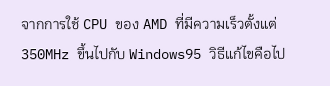จากการใช้ CPU ของ AMD ที่มีความเร็วตั้งแต่ 350MHz ขึ้นไปกับ Windows95 วิธีแก้ไขคือไป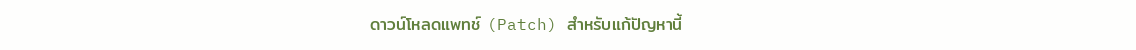ดาวน์โหลดแพทช์ (Patch) สำหรับแก้ปัญหานี้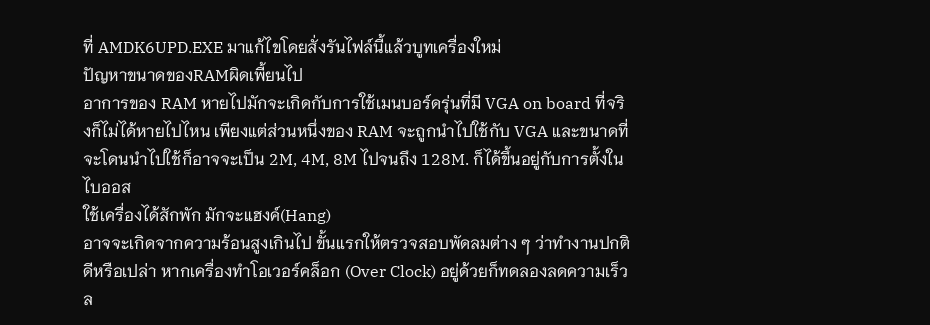ที่ AMDK6UPD.EXE มาแก้ไขโดยสั่งรันไฟล์นี้แล้วบูทเครื่องใหม่
ปัญหาขนาดของRAMผิดเพี้ยนไป
อาการของ RAM หายไปมักจะเกิดกับการใช้เมนบอร์ดรุ่นที่มี VGA on board ที่จริงก็ไม่ได้หายไปไหน เพียงแต่ส่วนหนึ่งของ RAM จะถูกนำไปใช้กับ VGA และขนาดที่จะโดนนำไปใช้ก็อาจจะเป็น 2M, 4M, 8M ไปจนถึง 128M. ก็ได้ขึ้นอยู่กับการตั้งในไบออส
ใช้เครื่องได้สักพัก มักจะแฮงค์(Hang)
อาจจะเกิดจากความร้อนสูงเกินไป ขั้นแรกให้ตรวจสอบพัดลมต่าง ๆ ว่าทำงานปกติดีหรือเปล่า หากเครื่องทำโอเวอร์คล็อก (Over Clock) อยู่ด้วยก็ทดลองลดความเร็วล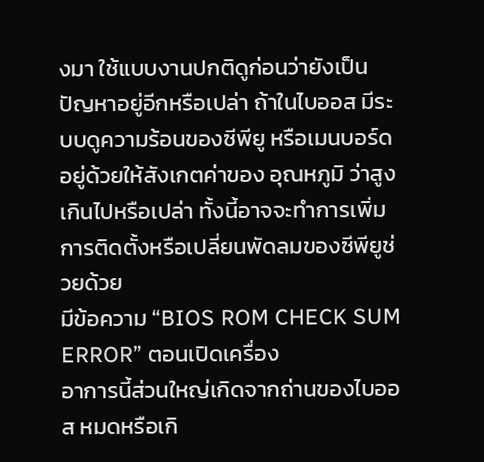งมา ใช้แบบงานปกติดูก่อนว่ายังเป็นปัญหาอยู่อีกหรือเปล่า ถ้าในไบออส มีระบบดูความร้อนของซีพียู หรือเมนบอร์ดอยู่ด้วยให้สังเกตค่าของ อุณหภูมิ ว่าสูงเกินไปหรือเปล่า ทั้งนี้อาจจะทำการเพิ่มการติดตั้งหรือเปลี่ยนพัดลมของซีพียูช่วยด้วย
มีข้อความ “BIOS ROM CHECK SUM ERROR” ตอนเปิดเครื่อง
อาการนี้ส่วนใหญ่เกิดจากถ่านของไบออส หมดหรือเกิ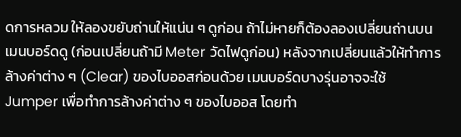ดการหลวม ให้ลองขยับถ่านให้แน่น ๆ ดูก่อน ถ้าไม่หายก็ต้องลองเปลี่ยนถ่านบนเมนบอร์ดดู (ก่อนเปลี่ยนถ้ามี Meter วัดไฟดูก่อน) หลังจากเปลี่ยนแล้วให้ทำการล้างค่าต่าง ๆ (Clear) ของไบออสก่อนด้วย เมนบอร์ดบางรุ่นอาจจะใช้ Jumper เพื่อทำการล้างค่าต่าง ๆ ของไบออส โดยทำ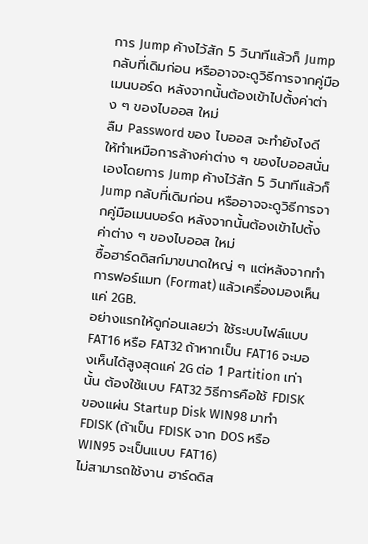การ Jump ค้างไว้สัก 5 วินาทีแล้วก็ Jump กลับที่เดิมก่อน หรืออาจจะดูวิธีการจากคู่มือเมนบอร์ด หลังจากนั้นต้องเข้าไปตั้งค่าต่าง ๆ ของไบออส ใหม่
ลืม Password ของ ไบออส จะทำยังไงดี
ให้ทำเหมือการล้างค่าต่าง ๆ ของไบออสนั่นเองโดยการ Jump ค้างไว้สัก 5 วินาทีแล้วก็ Jump กลับที่เดิมก่อน หรืออาจจะดูวิธีการจากคู่มือเมนบอร์ด หลังจากนั้นต้องเข้าไปตั้งค่าต่าง ๆ ของไบออส ใหม่
ซื้อฮาร์ดดิสก์มาขนาดใหญ่ ๆ แต่หลังจากทำการฟอร์แมท (Format) แล้วเครื่องมองเห็นแค่ 2GB.
อย่างแรกให้ดูก่อนเลยว่า ใช้ระบบไฟล์แบบ FAT16 หรือ FAT32 ถ้าหากเป็น FAT16 จะมองเห็นได้สูงสุดแค่ 2G ต่อ 1 Partition เท่านั้น ต้องใช้แบบ FAT32 วิธีการคือใช้ FDISK ของแผ่น Startup Disk WIN98 มาทำ FDISK (ถ้าเป็น FDISK จาก DOS หรือ WIN95 จะเป็นแบบ FAT16)
ไม่สามารถใช้งาน ฮาร์ดดิส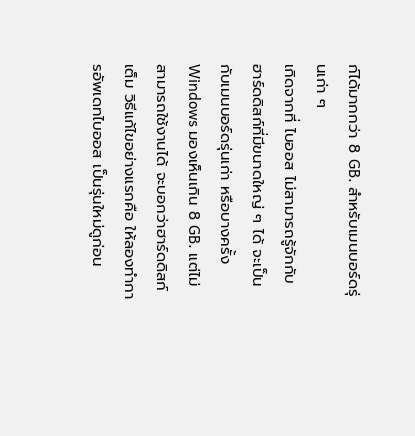ก์ได้มากกว่า 8 GB. สำหรับเมนบอร์ดรุ่นเก่า ๆ
เกิดจากที่ ไบออส ไม่สามารถรู้จักกับ ฮาร์ดดิสก์ที่มีขนาดใหญ่ ๆ ได้ จะเป็นกับเมนบอร์ดรุ่นเก่า หรือบางครั้ง Windows มองเห็นเกิน 8 GB. แต่ไม่สามารถใช้งานได้ จะบอกว่าฮาร์ดดิสก์เต็ม วิธีแก้ไขอย่างแรกคือ ให้ลองทำการอัพเดทไบออส เป็นรุ่นใหม่ดูก่อน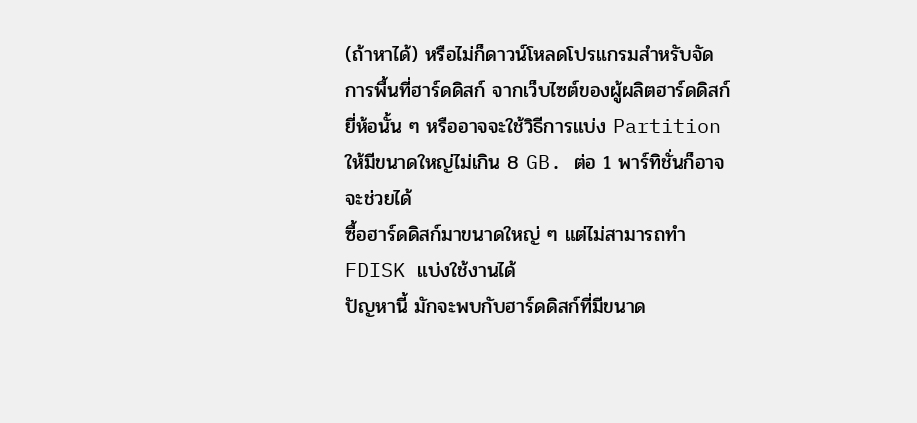(ถ้าหาได้) หรือไม่ก็ดาวน์โหลดโปรแกรมสำหรับจัดการพื้นที่ฮาร์ดดิสก์ จากเว็บไซต์ของผู้ผลิตฮาร์ดดิสก์ยี่ห้อนั้น ๆ หรืออาจจะใช้วิธีการแบ่ง Partition ให้มีขนาดใหญ่ไม่เกิน 8 GB. ต่อ 1 พาร์ทิชั่นก็อาจจะช่วยได้
ซื้อฮาร์ดดิสก์มาขนาดใหญ่ ๆ แต่ไม่สามารถทำ FDISK แบ่งใช้งานได้
ปัญหานี้ มักจะพบกับฮาร์ดดิสก์ที่มีขนาด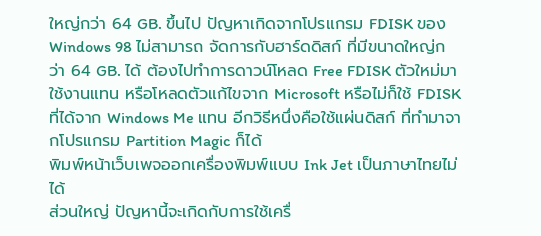ใหญ่กว่า 64 GB. ขึ้นไป ปัญหาเกิดจากโปรแกรม FDISK ของ Windows 98 ไม่สามารถ จัดการกับฮาร์ดดิสก์ ที่มีขนาดใหญ่กว่า 64 GB. ได้ ต้องไปทำการดาวน์โหลด Free FDISK ตัวใหม่มาใช้งานแทน หรือโหลดตัวแก้ไขจาก Microsoft หรือไม่ก็ใช้ FDISK ที่ได้จาก Windows Me แทน อีกวิธีหนึ่งคือใช้แผ่นดิสก์ ที่ทำมาจากโปรแกรม Partition Magic ก็ได้
พิมพ์หน้าเว็บเพจออกเครื่องพิมพ์แบบ Ink Jet เป็นภาษาไทยไม่ได้
ส่วนใหญ่ ปัญหานี้จะเกิดกับการใช้เครื่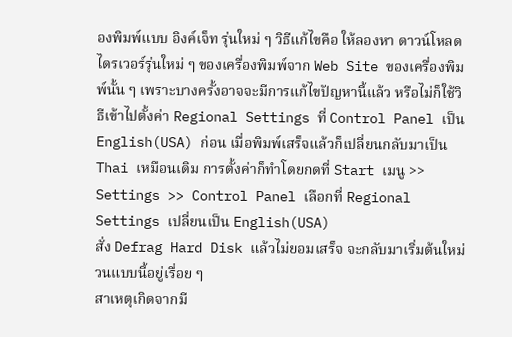องพิมพ์แบบ อิงค์เจ็ท รุ่นใหม่ ๆ วิธีแก้ไขคือ ให้ลองหา ดาวน์โหลดไดรเวอร์รุ่นใหม่ ๆ ของเครื่องพิมพ์จาก Web Site ของเครื่องพิมพ์นั้น ๆ เพราะบางครั้งอาจจะมีการแก้ไขปัญหานี้แล้ว หรือไม่ก็ใช้วิธีเข้าไปตั้งค่า Regional Settings ที่ Control Panel เป็น English(USA) ก่อน เมื่อพิมพ์เสร็จแล้วก็เปลี่ยนกลับมาเป็น Thai เหมือนเดิม การตั้งค่าก็ทำโดยกดที่ Start เมนู >> Settings >> Control Panel เลือกที่ Regional Settings เปลี่ยนเป็น English(USA)
สั่ง Defrag Hard Disk แล้วไม่ยอมเสร็จ จะกลับมาเริ่มต้นใหม่ วนแบบนี้อยู่เรื่อย ๆ
สาเหตุเกิดจากมี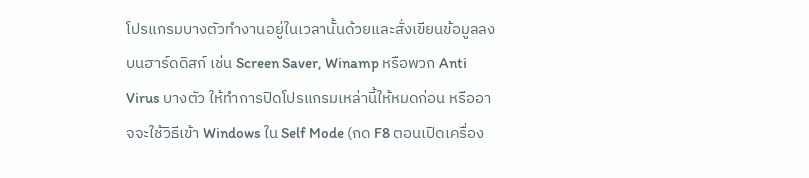โปรแกรมบางตัวทำงานอยู่ในเวลานั้นด้วยและสั่งเขียนข้อมูลลงบนฮาร์ดดิสก์ เช่น Screen Saver, Winamp หรือพวก Anti Virus บางตัว ให้ทำการปิดโปรแกรมเหล่านี้ให้หมดก่อน หรืออาจจะใช้วิธีเข้า Windows ใน Self Mode (กด F8 ตอนเปิดเครื่อง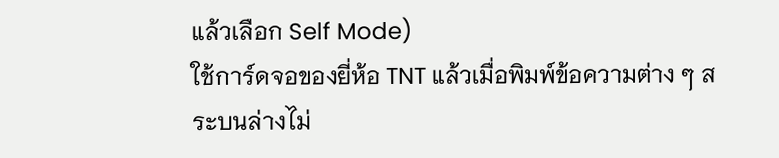แล้วเลือก Self Mode)
ใช้การ์ดจอของยี่ห้อ TNT แล้วเมื่อพิมพ์ข้อความต่าง ๆ สระบนล่างไม่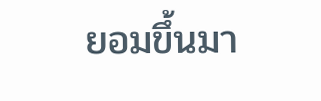ยอมขึ้นมา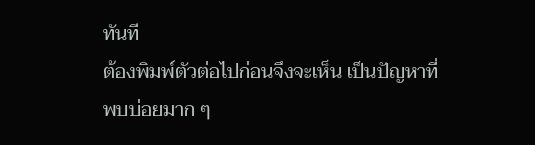ทันที
ต้องพิมพ์ตัวต่อไปก่อนจึงจะเห็น เป็นปัญหาที่พบบ่อยมาก ๆ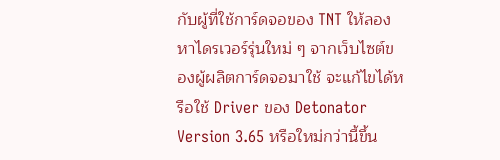กับผู้ที่ใช้การ์ดจอของ TNT ให้ลองหาไดรเวอร์รุ่นใหม่ ๆ จากเว็บไซต์ของผู้ผลิตการ์ดจอมาใช้ จะแก้ไขได้หรือใช้ Driver ของ Detonator Version 3.65 หรือใหม่กว่านี้ขึ้น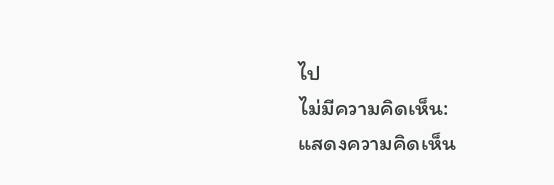ไป
ไม่มีความคิดเห็น:
แสดงความคิดเห็น